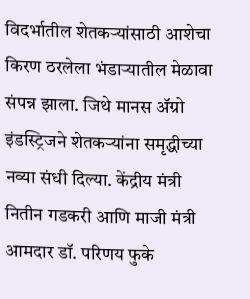विदर्भातील शेतकऱ्यांसाठी आशेचा किरण ठरलेला भंडाऱ्यातील मेळावा संपन्न झाला. जिथे मानस ॲग्रो इंडस्ट्रिजने शेतकऱ्यांना समृद्धीच्या नव्या संधी दिल्या. केंद्रीय मंत्री नितीन गडकरी आणि माजी मंत्री आमदार डॉ. परिणय फुके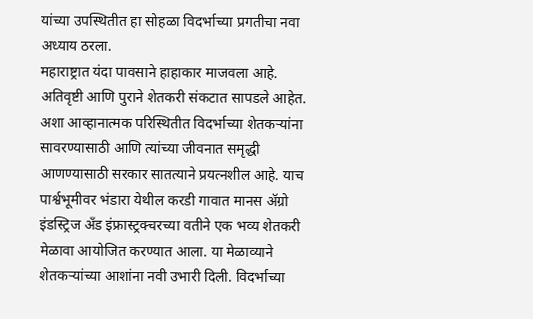यांच्या उपस्थितीत हा सोहळा विदर्भाच्या प्रगतीचा नवा अध्याय ठरला.
महाराष्ट्रात यंदा पावसाने हाहाकार माजवला आहे. अतिवृष्टी आणि पुराने शेतकरी संकटात सापडले आहेत. अशा आव्हानात्मक परिस्थितीत विदर्भाच्या शेतकऱ्यांना सावरण्यासाठी आणि त्यांच्या जीवनात समृद्धी आणण्यासाठी सरकार सातत्याने प्रयत्नशील आहे. याच पार्श्वभूमीवर भंडारा येथील करडी गावात मानस ॲग्रो इंडस्ट्रिज अँड इंफ्रास्ट्रक्चरच्या वतीने एक भव्य शेतकरी मेळावा आयोजित करण्यात आला. या मेळाव्याने शेतकऱ्यांच्या आशांना नवी उभारी दिली. विदर्भाच्या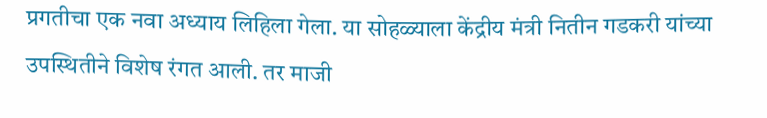प्रगतीचा एक नवा अध्याय लिहिला गेला. या सोहळ्याला केंद्रीय मंत्री नितीन गडकरी यांच्या उपस्थितीने विशेष रंगत आली. तर माजी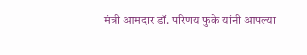मंत्री आमदार डॉ. परिणय फुके यांनी आपल्या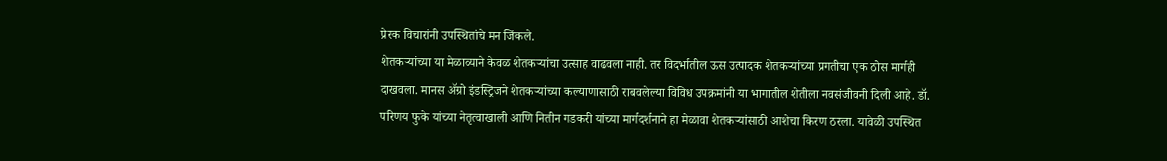प्रेरक विचारांनी उपस्थितांचे मन जिंकले.
शेतकऱ्यांच्या या मेळाव्याने केवळ शेतकऱ्यांचा उत्साह वाढवला नाही. तर विदर्भातील ऊस उत्पादक शेतकऱ्यांच्या प्रगतीचा एक ठोस मार्गही दाखवला. मानस ॲग्रो इंडस्ट्रिजने शेतकऱ्यांच्या कल्याणासाठी राबवलेल्या विविध उपक्रमांनी या भागातील शेतीला नवसंजीवनी दिली आहे. डॉ. परिणय फुके यांच्या नेतृत्वाखाली आणि नितीन गडकरी यांच्या मार्गदर्शनाने हा मेळावा शेतकऱ्यांसाठी आशेचा किरण ठरला. यावेळी उपस्थित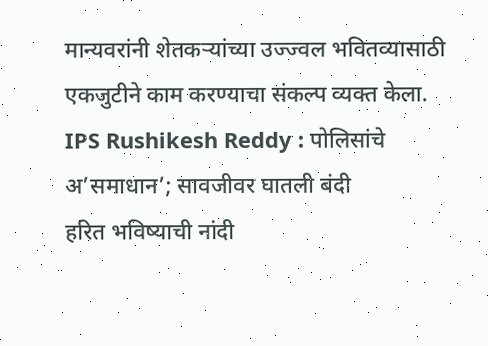मान्यवरांनी शेतकऱ्यांच्या उज्ज्वल भवितव्यासाठी एकजुटीने काम करण्याचा संकल्प व्यक्त केला.
IPS Rushikesh Reddy : पोलिसांचे अ’समाधान’; सावजीवर घातली बंदी
हरित भविष्याची नांदी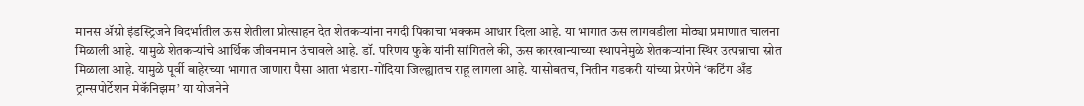मानस ॲग्रो इंडस्ट्रिजने विदर्भातील ऊस शेतीला प्रोत्साहन देत शेतकऱ्यांना नगदी पिकाचा भक्कम आधार दिला आहे. या भागात ऊस लागवडीला मोठ्या प्रमाणात चालना मिळाली आहे. यामुळे शेतकऱ्यांचे आर्थिक जीवनमान उंचावले आहे. डॉ. परिणय फुके यांनी सांगितले की, ऊस कारखान्याच्या स्थापनेमुळे शेतकऱ्यांना स्थिर उत्पन्नाचा स्रोत मिळाला आहे. यामुळे पूर्वी बाहेरच्या भागात जाणारा पैसा आता भंडारा-गोंदिया जिल्ह्यातच राहू लागला आहे. यासोबतच, नितीन गडकरी यांच्या प्रेरणेने ‘कटिंग अँड ट्रान्सपोर्टेशन मेकॅनिझम’ या योजनेने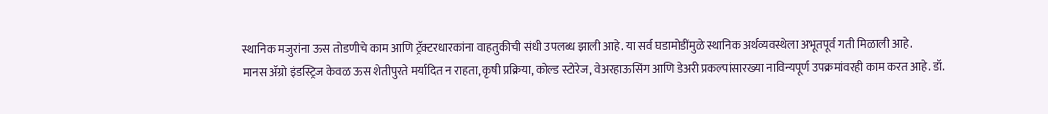स्थानिक मजुरांना ऊस तोडणीचे काम आणि ट्रॅक्टरधारकांना वाहतुकीची संधी उपलब्ध झाली आहे. या सर्व घडामोडींमुळे स्थानिक अर्थव्यवस्थेला अभूतपूर्व गती मिळाली आहे.
मानस ॲग्रो इंडस्ट्रिज केवळ ऊस शेतीपुरते मर्यादित न राहता, कृषी प्रक्रिया, कोल्ड स्टोरेज, वेअरहाऊसिंग आणि डेअरी प्रकल्पांसारख्या नाविन्यपूर्ण उपक्रमांवरही काम करत आहे. डॉ.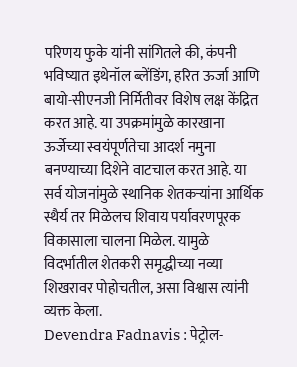परिणय फुके यांनी सांगितले की, कंपनी भविष्यात इथेनॉल ब्लेंडिंग, हरित ऊर्जा आणि बायो-सीएनजी निर्मितीवर विशेष लक्ष केंद्रित करत आहे. या उपक्रमांमुळे कारखाना ऊर्जेच्या स्वयंपूर्णतेचा आदर्श नमुना बनण्याच्या दिशेने वाटचाल करत आहे. या सर्व योजनांमुळे स्थानिक शेतकऱ्यांना आर्थिक स्थैर्य तर मिळेलच शिवाय पर्यावरणपूरक विकासाला चालना मिळेल. यामुळे विदर्भातील शेतकरी समृद्धीच्या नव्या शिखरावर पोहोचतील, असा विश्वास त्यांनी व्यक्त केला.
Devendra Fadnavis : पेट्रोल-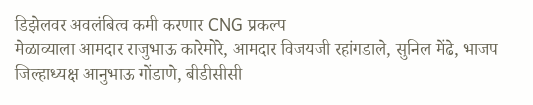डिझेलवर अवलंबित्व कमी करणार CNG प्रकल्प
मेळाव्याला आमदार राजुभाऊ कारेमोरे, आमदार विजयजी रहांगडाले, सुनिल मेंढे, भाजप जिल्हाध्यक्ष आनुभाऊ गोंडाणे, बीडीसीसी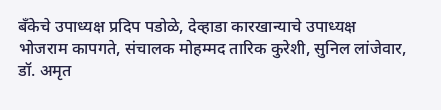बँकेचे उपाध्यक्ष प्रदिप पडोळे, देव्हाडा कारखान्याचे उपाध्यक्ष भोजराम कापगते, संचालक मोहम्मद तारिक कुरेशी, सुनिल लांजेवार, डॉ. अमृत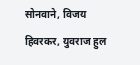सोनवाने, विजय हिवरकर, युवराज हुल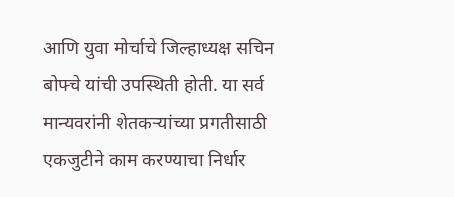आणि युवा मोर्चाचे जिल्हाध्यक्ष सचिन बोफ्चे यांची उपस्थिती होती. या सर्व मान्यवरांनी शेतकऱ्यांच्या प्रगतीसाठी एकजुटीने काम करण्याचा निर्धार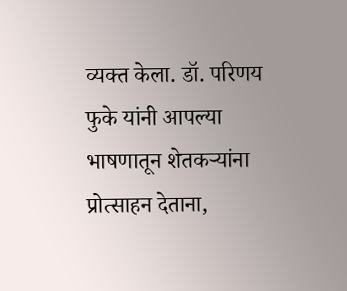व्यक्त केला. डॉ. परिणय फुके यांनी आपल्या भाषणातून शेतकऱ्यांना प्रोत्साहन देताना,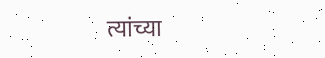त्यांच्या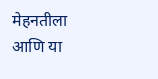मेहनतीला आणि या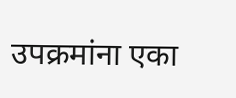उपक्रमांना एका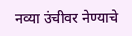नव्या उंचीवर नेण्याचे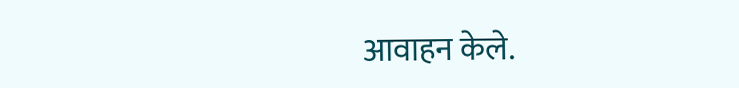आवाहन केले.